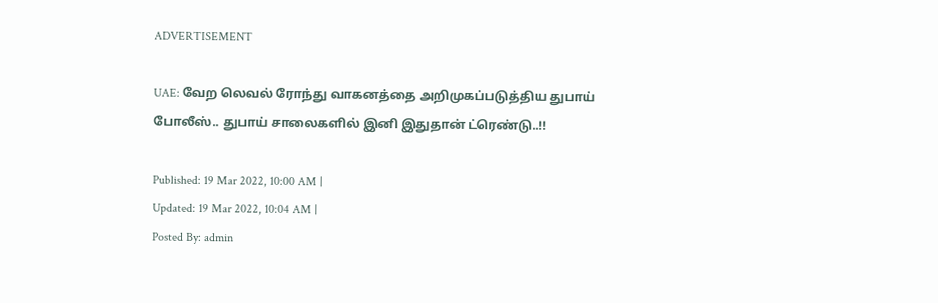ADVERTISEMENT

UAE: வேற லெவல் ரோந்து வாகனத்தை அறிமுகப்படுத்திய துபாய் போலீஸ்.. துபாய் சாலைகளில் இனி இதுதான் ட்ரெண்டு..!!

Published: 19 Mar 2022, 10:00 AM |
Updated: 19 Mar 2022, 10:04 AM |
Posted By: admin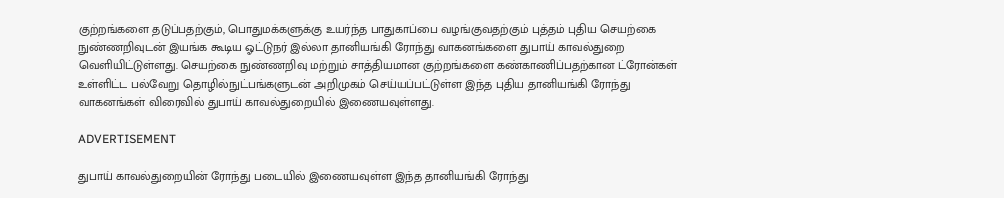குற்றங்களை தடுப்பதற்கும், பொதுமக்களுக்கு உயர்ந்த பாதுகாப்பை வழங்குவதற்கும் புத்தம் புதிய செயற்கை நுண்ணறிவுடன் இயங்க கூடிய ஓட்டுநர் இல்லா தானியங்கி ரோந்து வாகனங்களை துபாய் காவல்துறை வெளியிட்டுள்ளது. செயற்கை நுண்ணறிவு மற்றும் சாத்தியமான குற்றங்களை கண்காணிப்பதற்கான ட்ரோன்கள் உள்ளிட்ட பல்வேறு தொழில்நுட்பங்களுடன் அறிமுகம் செய்யப்பட்டுள்ள இந்த புதிய தானியங்கி ரோந்து வாகனங்கள் விரைவில் துபாய் காவல்துறையில் இணையவுள்ளது.

ADVERTISEMENT

துபாய் காவல்துறையின் ரோந்து படையில் இணையவுள்ள இந்த தானியங்கி ரோந்து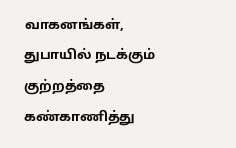வாகனங்கள், துபாயில் நடக்கும் குற்றத்தை கண்காணித்து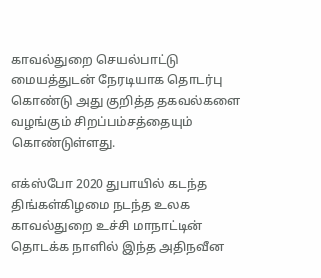காவல்துறை செயல்பாட்டு மையத்துடன் நேரடியாக தொடர்பு கொண்டு அது குறித்த தகவல்களை வழங்கும் சிறப்பம்சத்தையும் கொண்டுள்ளது.

எக்ஸ்போ 2020 துபாயில் கடந்த திங்கள்கிழமை நடந்த உலக காவல்துறை உச்சி மாநாட்டின் தொடக்க நாளில் இந்த அதிநவீன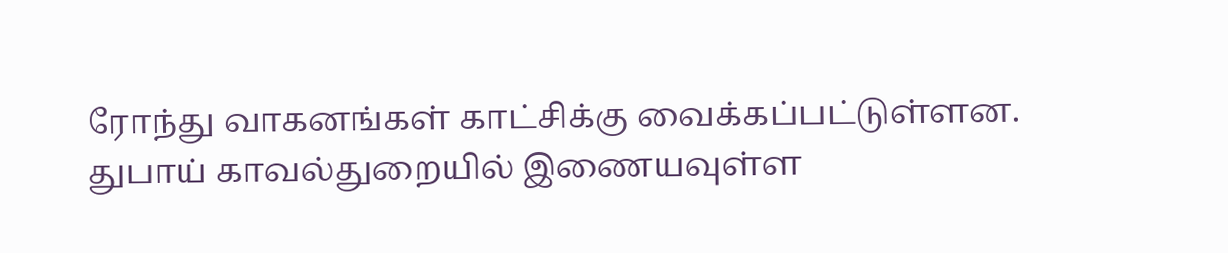ரோந்து வாகனங்கள் காட்சிக்கு வைக்கப்பட்டுள்ளன. துபாய் காவல்துறையில் இணையவுள்ள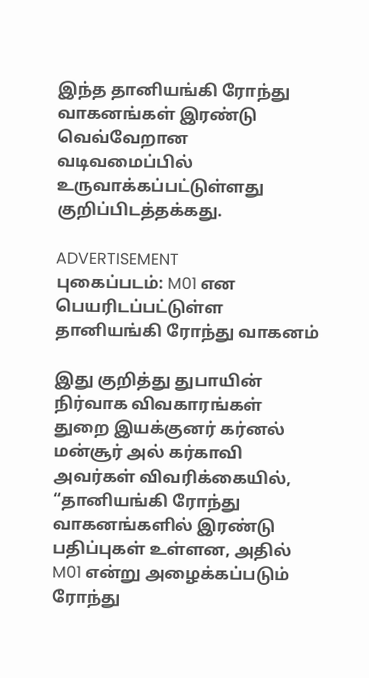இந்த தானியங்கி ரோந்து வாகனங்கள் இரண்டு வெவ்வேறான வடிவமைப்பில் உருவாக்கப்பட்டுள்ளது குறிப்பிடத்தக்கது.

ADVERTISEMENT
புகைப்படம்: M01 என பெயரிடப்பட்டுள்ள தானியங்கி ரோந்து வாகனம்

இது குறித்து துபாயின் நிர்வாக விவகாரங்கள் துறை இயக்குனர் கர்னல் மன்சூர் அல் கர்காவி அவர்கள் விவரிக்கையில், “தானியங்கி ரோந்து வாகனங்களில் இரண்டு பதிப்புகள் உள்ளன, அதில் M01 என்று அழைக்கப்படும் ரோந்து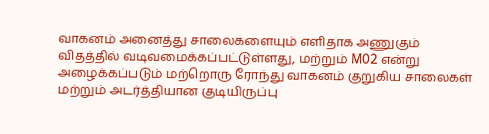வாகனம் அனைத்து சாலைகளையும் எளிதாக அணுகும் விதத்தில் வடிவமைக்கப்பட்டுள்ளது, மற்றும் M02 என்று அழைக்கப்படும் மற்றொரு ரோந்து வாகனம் குறுகிய சாலைகள் மற்றும் அடர்த்தியான குடியிருப்பு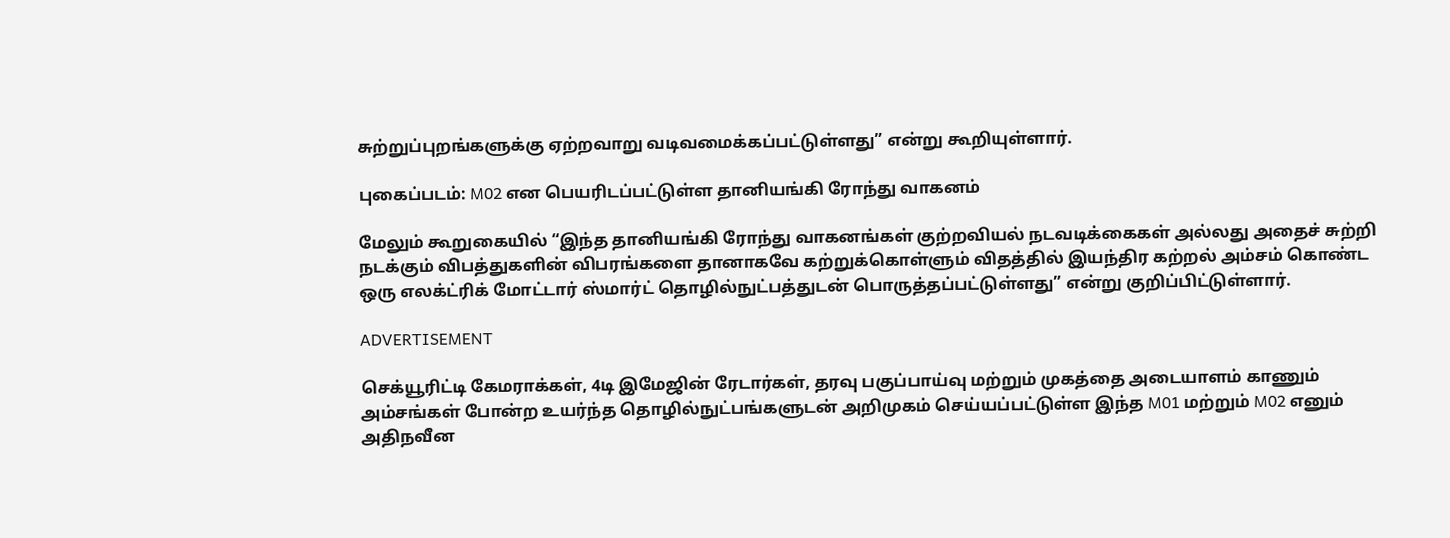சுற்றுப்புறங்களுக்கு ஏற்றவாறு வடிவமைக்கப்பட்டுள்ளது” என்று கூறியுள்ளார்.

புகைப்படம்: M02 என பெயரிடப்பட்டுள்ள தானியங்கி ரோந்து வாகனம்

மேலும் கூறுகையில் “இந்த தானியங்கி ரோந்து வாகனங்கள் குற்றவியல் நடவடிக்கைகள் அல்லது அதைச் சுற்றி நடக்கும் விபத்துகளின் விபரங்களை தானாகவே கற்றுக்கொள்ளும் விதத்தில் இயந்திர கற்றல் அம்சம் கொண்ட ஒரு எலக்ட்ரிக் மோட்டார் ஸ்மார்ட் தொழில்நுட்பத்துடன் பொருத்தப்பட்டுள்ளது” என்று குறிப்பிட்டுள்ளார்.

ADVERTISEMENT

செக்யூரிட்டி கேமராக்கள், 4டி இமேஜின் ரேடார்கள், தரவு பகுப்பாய்வு மற்றும் முகத்தை அடையாளம் காணும் அம்சங்கள் போன்ற உயர்ந்த தொழில்நுட்பங்களுடன் அறிமுகம் செய்யப்பட்டுள்ள இந்த M01 மற்றும் M02 எனும் அதிநவீன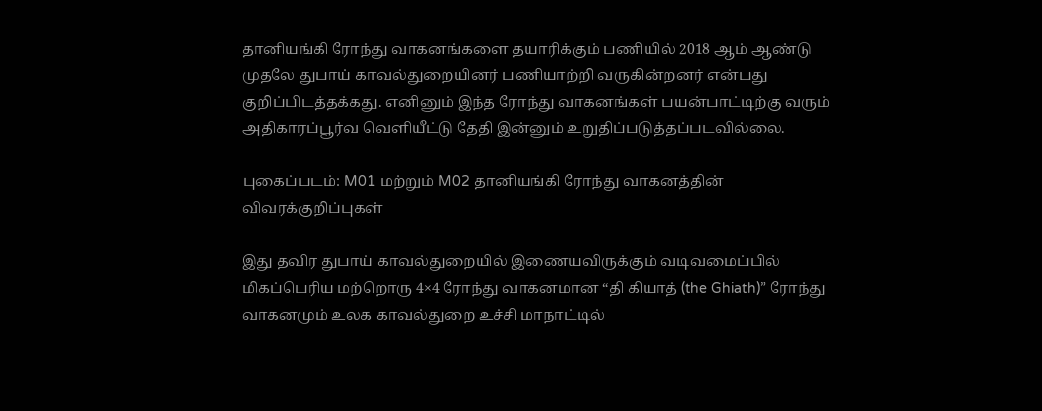தானியங்கி ரோந்து வாகனங்களை தயாரிக்கும் பணியில் 2018 ஆம் ஆண்டு முதலே துபாய் காவல்துறையினர் பணியாற்றி வருகின்றனர் என்பது குறிப்பிடத்தக்கது. எனினும் இந்த ரோந்து வாகனங்கள் பயன்பாட்டிற்கு வரும் அதிகாரப்பூர்வ வெளியீட்டு தேதி இன்னும் உறுதிப்படுத்தப்படவில்லை.

புகைப்படம்: M01 மற்றும் M02 தானியங்கி ரோந்து வாகனத்தின் விவரக்குறிப்புகள்

இது தவிர துபாய் காவல்துறையில் இணையவிருக்கும் வடிவமைப்பில் மிகப்பெரிய மற்றொரு 4×4 ரோந்து வாகனமான “தி கியாத் (the Ghiath)” ரோந்து வாகனமும் உலக காவல்துறை உச்சி மாநாட்டில்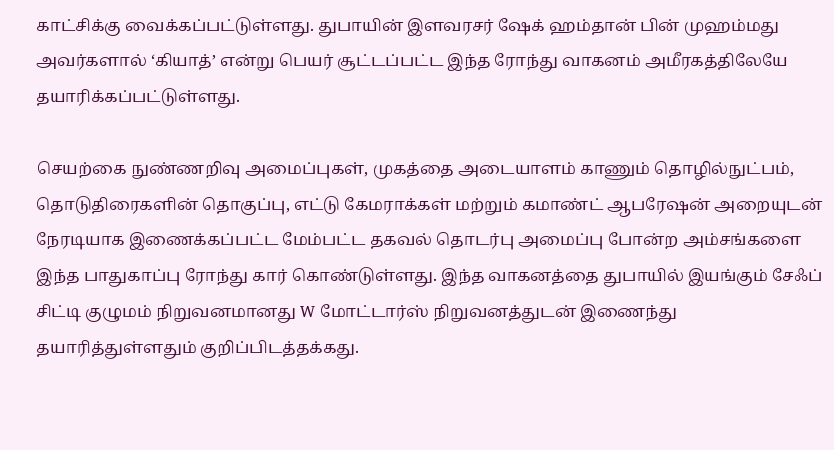காட்சிக்கு வைக்கப்பட்டுள்ளது. துபாயின் இளவரசர் ஷேக் ஹம்தான் பின் முஹம்மது அவர்களால் ‘கியாத்’ என்று பெயர் சூட்டப்பட்ட இந்த ரோந்து வாகனம் அமீரகத்திலேயே தயாரிக்கப்பட்டுள்ளது.

செயற்கை நுண்ணறிவு அமைப்புகள், முகத்தை அடையாளம் காணும் தொழில்நுட்பம், தொடுதிரைகளின் தொகுப்பு, எட்டு கேமராக்கள் மற்றும் கமாண்ட் ஆபரேஷன் அறையுடன் நேரடியாக இணைக்கப்பட்ட மேம்பட்ட தகவல் தொடர்பு அமைப்பு போன்ற அம்சங்களை இந்த பாதுகாப்பு ரோந்து கார் கொண்டுள்ளது. இந்த வாகனத்தை துபாயில் இயங்கும் சேஃப் சிட்டி குழுமம் நிறுவனமானது W மோட்டார்ஸ் நிறுவனத்துடன் இணைந்து தயாரித்துள்ளதும் குறிப்பிடத்தக்கது.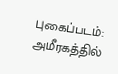புகைப்படம்: அமீரகத்தில்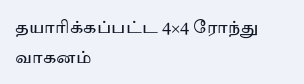தயாரிக்கப்பட்ட 4×4 ரோந்து வாகனம்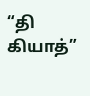“தி கியாத்”